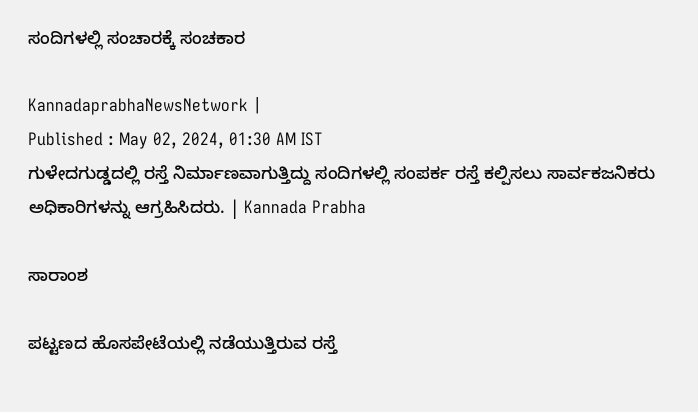ಸಂದಿಗಳಲ್ಲಿ ಸಂಚಾರಕ್ಕೆ ಸಂಚಕಾರ

KannadaprabhaNewsNetwork |
Published : May 02, 2024, 01:30 AM IST
ಗುಳೇದಗುಡ್ಡದಲ್ಲಿ ರಸ್ತೆ ನಿರ್ಮಾಣವಾಗುತ್ತಿದ್ದು ಸಂದಿಗಳಲ್ಲಿ ಸಂಪರ್ಕ ರಸ್ತೆ ಕಲ್ಪಿಸಲು ಸಾರ್ವಕಜನಿಕರು ಅಧಿಕಾರಿಗಳನ್ನು ಆಗ್ರಹಿಸಿದರು. | Kannada Prabha

ಸಾರಾಂಶ

ಪಟ್ಟಣದ ಹೊಸಪೇಟೆಯಲ್ಲಿ ನಡೆಯುತ್ತಿರುವ ರಸ್ತೆ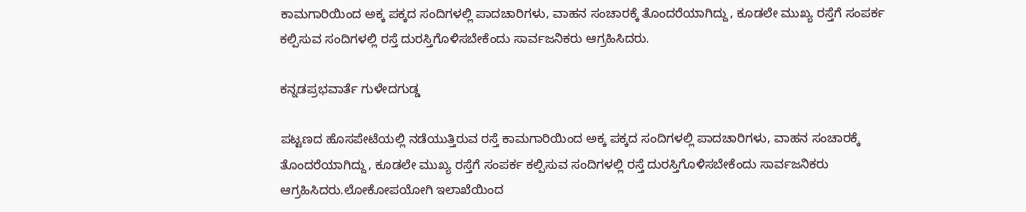ಕಾಮಗಾರಿಯಿಂದ ಅಕ್ಕ ಪಕ್ಕದ ಸಂದಿಗಳಲ್ಲಿ ಪಾದಚಾರಿಗಳು, ವಾಹನ ಸಂಚಾರಕ್ಕೆ ತೊಂದರೆಯಾಗಿದ್ದು, ಕೂಡಲೇ ಮುಖ್ಯ ರಸ್ತೆಗೆ ಸಂಪರ್ಕ ಕಲ್ಪಿಸುವ ಸಂದಿಗಳಲ್ಲಿ ರಸ್ತೆ ದುರಸ್ತಿಗೊಳಿಸಬೇಕೆಂದು ಸಾರ್ವಜನಿಕರು ಆಗ್ರಹಿಸಿದರು.

ಕನ್ನಡಪ್ರಭವಾರ್ತೆ ಗುಳೇದಗುಡ್ಡ

ಪಟ್ಟಣದ ಹೊಸಪೇಟೆಯಲ್ಲಿ ನಡೆಯುತ್ತಿರುವ ರಸ್ತೆ ಕಾಮಗಾರಿಯಿಂದ ಅಕ್ಕ ಪಕ್ಕದ ಸಂದಿಗಳಲ್ಲಿ ಪಾದಚಾರಿಗಳು, ವಾಹನ ಸಂಚಾರಕ್ಕೆ ತೊಂದರೆಯಾಗಿದ್ದು, ಕೂಡಲೇ ಮುಖ್ಯ ರಸ್ತೆಗೆ ಸಂಪರ್ಕ ಕಲ್ಪಿಸುವ ಸಂದಿಗಳಲ್ಲಿ ರಸ್ತೆ ದುರಸ್ತಿಗೊಳಿಸಬೇಕೆಂದು ಸಾರ್ವಜನಿಕರು ಆಗ್ರಹಿಸಿದರು.ಲೋಕೋಪಯೋಗಿ ಇಲಾಖೆಯಿಂದ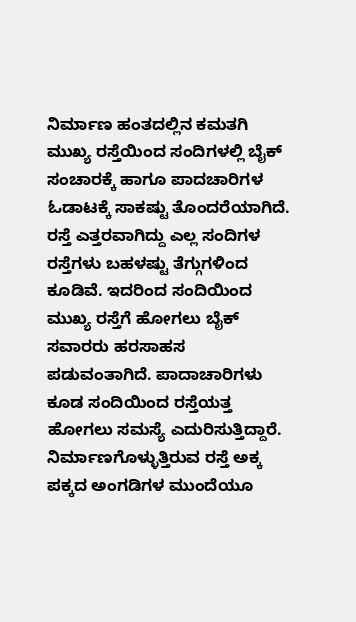ನಿರ್ಮಾಣ ಹಂತದಲ್ಲಿನ ಕಮತಗಿ ಮುಖ್ಯ ರಸ್ತೆಯಿಂದ ಸಂದಿಗಳಲ್ಲಿ ಬೈಕ್ ಸಂಚಾರಕ್ಕೆ ಹಾಗೂ ಪಾದಚಾರಿಗಳ ಓಡಾಟಕ್ಕೆ ಸಾಕಷ್ಟು ತೊಂದರೆಯಾಗಿದೆ. ರಸ್ತೆ ಎತ್ತರವಾಗಿದ್ದು ಎಲ್ಲ ಸಂದಿಗಳ ರಸ್ತೆಗಳು ಬಹಳಷ್ಟು ತೆಗ್ಗುಗಳಿಂದ ಕೂಡಿವೆ. ಇದರಿಂದ ಸಂದಿಯಿಂದ ಮುಖ್ಯ ರಸ್ತೆಗೆ ಹೋಗಲು ಬೈಕ್ ಸವಾರರು ಹರಸಾಹಸ ಪಡುವಂತಾಗಿದೆ. ಪಾದಾಚಾರಿಗಳು ಕೂಡ ಸಂದಿಯಿಂದ ರಸ್ತೆಯತ್ತ ಹೋಗಲು ಸಮಸ್ಯೆ ಎದುರಿಸುತ್ತಿದ್ದಾರೆ. ನಿರ್ಮಾಣಗೊಳ್ಳುತ್ತಿರುವ ರಸ್ತೆ ಅಕ್ಕ ಪಕ್ಕದ ಅಂಗಡಿಗಳ ಮುಂದೆಯೂ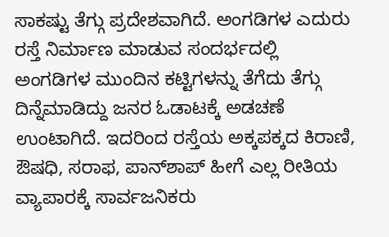ಸಾಕಷ್ಟು ತೆಗ್ಗು ಪ್ರದೇಶವಾಗಿದೆ. ಅಂಗಡಿಗಳ ಎದುರು ರಸ್ತೆ ನಿರ್ಮಾಣ ಮಾಡುವ ಸಂದರ್ಭದಲ್ಲಿ ಅಂಗಡಿಗಳ ಮುಂದಿನ ಕಟ್ಟಿಗಳನ್ನು ತೆಗೆದು ತೆಗ್ಗು ದಿನ್ನೆಮಾಡಿದ್ದು ಜನರ ಓಡಾಟಕ್ಕೆ ಅಡಚಣೆ ಉಂಟಾಗಿದೆ. ಇದರಿಂದ ರಸ್ತೆಯ ಅಕ್ಕಪಕ್ಕದ ಕಿರಾಣಿ, ಔಷಧಿ, ಸರಾಫ, ಪಾನ್‌ಶಾಪ್ ಹೀಗೆ ಎಲ್ಲ ರೀತಿಯ ವ್ಯಾಪಾರಕ್ಕೆ ಸಾರ್ವಜನಿಕರು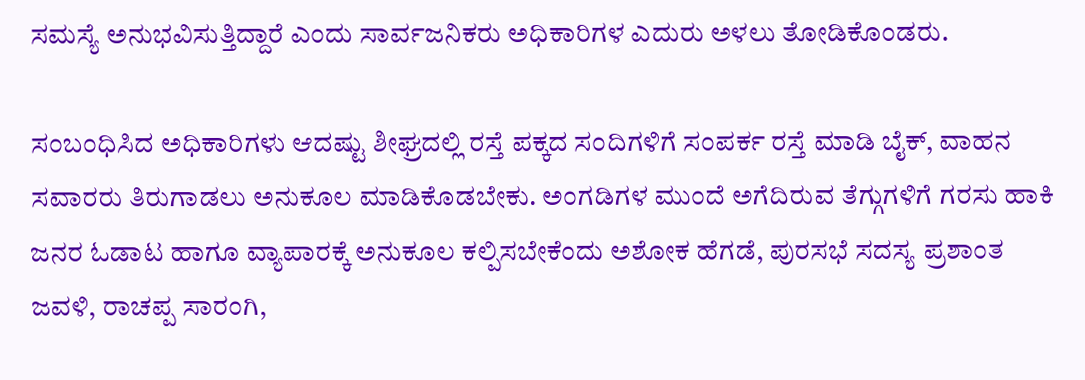ಸಮಸ್ಯೆ ಅನುಭವಿಸುತ್ತಿದ್ದಾರೆ ಎಂದು ಸಾರ್ವಜನಿಕರು ಅಧಿಕಾರಿಗಳ ಎದುರು ಅಳಲು ತೋಡಿಕೊಂಡರು.

ಸಂಬಂಧಿಸಿದ ಅಧಿಕಾರಿಗಳು ಆದಷ್ಟು ಶೀಘ್ರದಲ್ಲಿ ರಸ್ತೆ ಪಕ್ಕದ ಸಂದಿಗಳಿಗೆ ಸಂಪರ್ಕ ರಸ್ತೆ ಮಾಡಿ ಬೈಕ್‌, ವಾಹನ ಸವಾರರು ತಿರುಗಾಡಲು ಅನುಕೂಲ ಮಾಡಿಕೊಡಬೇಕು. ಅಂಗಡಿಗಳ ಮುಂದೆ ಅಗೆದಿರುವ ತೆಗ್ಗುಗಳಿಗೆ ಗರಸು ಹಾಕಿ ಜನರ ಓಡಾಟ ಹಾಗೂ ವ್ಯಾಪಾರಕ್ಕೆ ಅನುಕೂಲ ಕಲ್ಪಿಸಬೇಕೆಂದು ಅಶೋಕ ಹೆಗಡೆ, ಪುರಸಭೆ ಸದಸ್ಯ ಪ್ರಶಾಂತ ಜವಳಿ, ರಾಚಪ್ಪ ಸಾರಂಗಿ,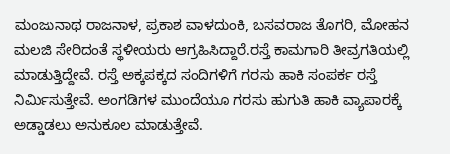ಮಂಜುನಾಥ ರಾಜನಾಳ, ಪ್ರಕಾಶ ವಾಳದುಂಕಿ, ಬಸವರಾಜ ತೊಗರಿ, ಮೋಹನ ಮಲಜಿ ಸೇರಿದಂತೆ ಸ್ಥಳೀಯರು ಆಗ್ರಹಿಸಿದ್ದಾರೆ.ರಸ್ತೆ ಕಾಮಗಾರಿ ತೀವ್ರಗತಿಯಲ್ಲಿ ಮಾಡುತ್ತಿದ್ದೇವೆ. ರಸ್ತೆ ಅಕ್ಕಪಕ್ಕದ ಸಂದಿಗಳಿಗೆ ಗರಸು ಹಾಕಿ ಸಂಪರ್ಕ ರಸ್ತೆ ನಿರ್ಮಿಸುತ್ತೇವೆ. ಅಂಗಡಿಗಳ ಮುಂದೆಯೂ ಗರಸು ಹುಗುತಿ ಹಾಕಿ ವ್ಯಾಪಾರಕ್ಕೆ ಅಡ್ಡಾಡಲು ಅನುಕೂಲ ಮಾಡುತ್ತೇವೆ.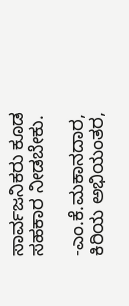ಸಾರ್ವಜನಿಕರು ಕೂಡ ಸಹಕಾರ ನೀಡಬೇಕು.

-ಎಂ.ಕೆ.ಮಕಾನದಾರ, ಕಿರಿಯ ಅಭಿಯಂತರ,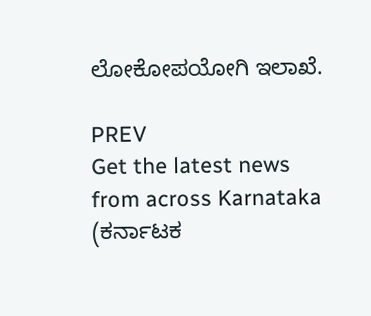ಲೋಕೋಪಯೋಗಿ ಇಲಾಖೆ.

PREV
Get the latest news from across Karnataka (ಕರ್ನಾಟಕ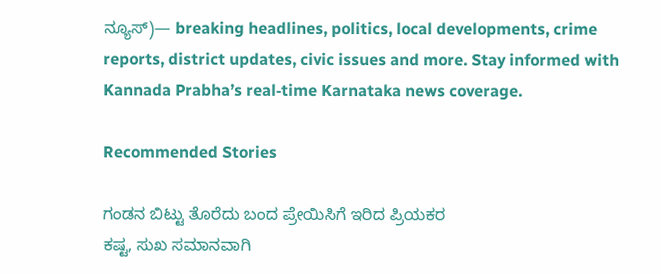ನ್ಯೂಸ್)— breaking headlines, politics, local developments, crime reports, district updates, civic issues and more. Stay informed with Kannada Prabha’s real‑time Karnataka news coverage.

Recommended Stories

ಗಂಡನ ಬಿಟ್ಟು ತೊರೆದು ಬಂದ ಪ್ರೇಯಿಸಿಗೆ ಇರಿದ ಪ್ರಿಯಕರ
ಕಷ್ಟ, ಸುಖ ಸಮಾನವಾಗಿ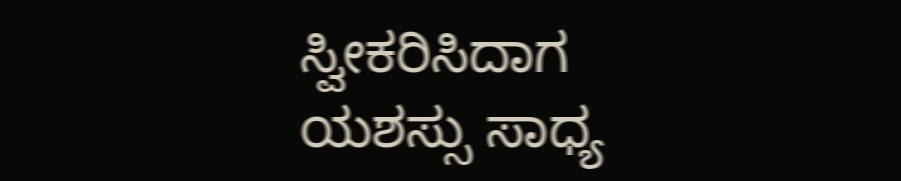ಸ್ವೀಕರಿಸಿದಾಗ ಯಶಸ್ಸು ಸಾಧ್ಯ